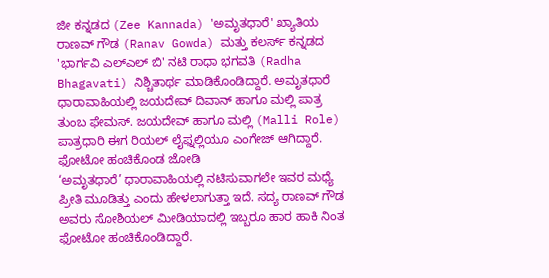ಜೀ ಕನ್ನಡದ (Zee Kannada) 'ಅಮೃತಧಾರೆ' ಖ್ಯಾತಿಯ ರಾಣವ್ ಗೌಡ (Ranav Gowda) ಮತ್ತು ಕಲರ್ಸ್ ಕನ್ನಡದ 'ಭಾರ್ಗವಿ ಎಲ್ಎಲ್ ಬಿ' ನಟಿ ರಾಧಾ ಭಗವತಿ (Radha Bhagavati) ನಿಶ್ಚಿತಾರ್ಥ ಮಾಡಿಕೊಂಡಿದ್ದಾರೆ. ಅಮೃತಧಾರೆ ಧಾರಾವಾಹಿಯಲ್ಲಿ ಜಯದೇವ್ ದಿವಾನ್ ಹಾಗೂ ಮಲ್ಲಿ ಪಾತ್ರ ತುಂಬ ಫೇಮಸ್. ಜಯದೇವ್ ಹಾಗೂ ಮಲ್ಲಿ (Malli Role) ಪಾತ್ರಧಾರಿ ಈಗ ರಿಯಲ್ ಲೈಫ್ನಲ್ಲಿಯೂ ಎಂಗೇಜ್ ಆಗಿದ್ದಾರೆ.
ಫೋಟೋ ಹಂಚಿಕೊಂಡ ಜೋಡಿ
‘ಅಮೃತಧಾರೆ’ ಧಾರಾವಾಹಿಯಲ್ಲಿ ನಟಿಸುವಾಗಲೇ ಇವರ ಮಧ್ಯೆ ಪ್ರೀತಿ ಮೂಡಿತ್ತು ಎಂದು ಹೇಳಲಾಗುತ್ತಾ ಇದೆ. ಸದ್ಯ ರಾಣವ್ ಗೌಡ ಅವರು ಸೋಶಿಯಲ್ ಮೀಡಿಯಾದಲ್ಲಿ ಇಬ್ಬರೂ ಹಾರ ಹಾಕಿ ನಿಂತ ಫೋಟೋ ಹಂಚಿಕೊಂಡಿದ್ದಾರೆ.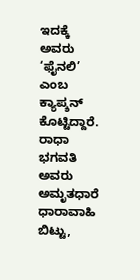ಇದಕ್ಕೆ ಅವರು ‘ಫೈನಲಿ’ ಎಂಬ ಕ್ಯಾಪ್ಶನ್ ಕೊಟ್ಟಿದ್ದಾರೆ. ರಾಧಾ ಭಗವತಿ ಅವರು ಅಮೃತಧಾರೆ ಧಾರಾವಾಹಿ ಬಿಟ್ಟು,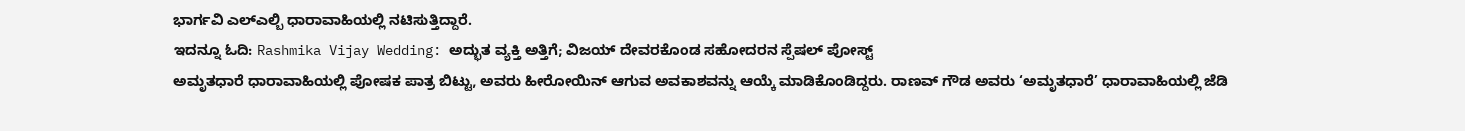ಭಾರ್ಗವಿ ಎಲ್ಎಲ್ಬಿ ಧಾರಾವಾಹಿಯಲ್ಲಿ ನಟಿಸುತ್ತಿದ್ದಾರೆ.
ಇದನ್ನೂ ಓದಿ: Rashmika Vijay Wedding: ಅದ್ಭುತ ವ್ಯಕ್ತಿ ಅತ್ತಿಗೆ; ವಿಜಯ್ ದೇವರಕೊಂಡ ಸಹೋದರನ ಸ್ಪೆಷಲ್ ಪೋಸ್ಟ್
ಅಮೃತಧಾರೆ ಧಾರಾವಾಹಿಯಲ್ಲಿ ಪೋಷಕ ಪಾತ್ರ ಬಿಟ್ಟು, ಅವರು ಹೀರೋಯಿನ್ ಆಗುವ ಅವಕಾಶವನ್ನು ಆಯ್ಕೆ ಮಾಡಿಕೊಂಡಿದ್ದರು. ರಾಣವ್ ಗೌಡ ಅವರು ‘ಅಮೃತಧಾರೆ’ ಧಾರಾವಾಹಿಯಲ್ಲಿ ಜೆಡಿ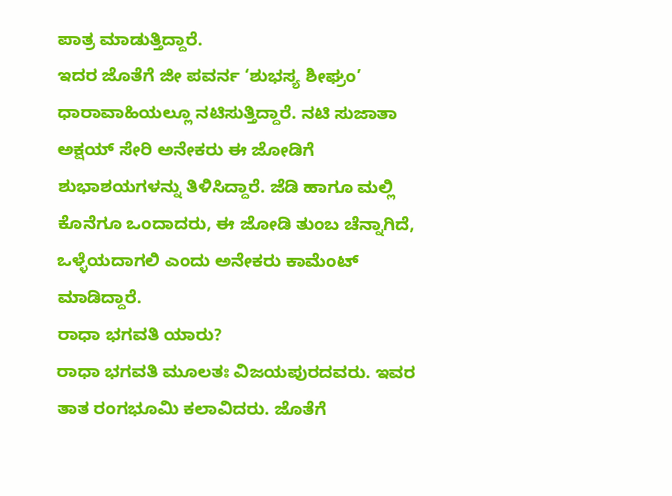ಪಾತ್ರ ಮಾಡುತ್ತಿದ್ದಾರೆ.
ಇದರ ಜೊತೆಗೆ ಜೀ ಪವರ್ನ ‘ಶುಭಸ್ಯ ಶೀಘ್ರಂ’ ಧಾರಾವಾಹಿಯಲ್ಲೂ ನಟಿಸುತ್ತಿದ್ದಾರೆ. ನಟಿ ಸುಜಾತಾ ಅಕ್ಷಯ್ ಸೇರಿ ಅನೇಕರು ಈ ಜೋಡಿಗೆ ಶುಭಾಶಯಗಳನ್ನು ತಿಳಿಸಿದ್ದಾರೆ. ಜೆಡಿ ಹಾಗೂ ಮಲ್ಲಿ ಕೊನೆಗೂ ಒಂದಾದರು, ಈ ಜೋಡಿ ತುಂಬ ಚೆನ್ನಾಗಿದೆ, ಒಳ್ಳೆಯದಾಗಲಿ ಎಂದು ಅನೇಕರು ಕಾಮೆಂಟ್ ಮಾಡಿದ್ದಾರೆ.
ರಾಧಾ ಭಗವತಿ ಯಾರು?
ರಾಧಾ ಭಗವತಿ ಮೂಲತಃ ವಿಜಯಪುರದವರು. ಇವರ ತಾತ ರಂಗಭೂಮಿ ಕಲಾವಿದರು. ಜೊತೆಗೆ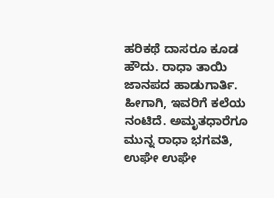ಹರಿಕಥೆ ದಾಸರೂ ಕೂಡ ಹೌದು. ರಾಧಾ ತಾಯಿ ಜಾನಪದ ಹಾಡುಗಾರ್ತಿ. ಹೀಗಾಗಿ, ಇವರಿಗೆ ಕಲೆಯ ನಂಟಿದೆ. ಅಮೃತಧಾರೆಗೂ ಮುನ್ನ ರಾಧಾ ಭಗವತಿ, ಉಘೇ ಉಘೇ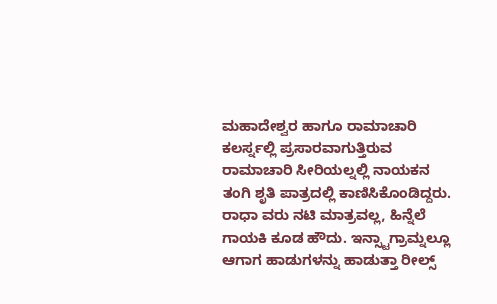ಮಹಾದೇಶ್ವರ ಹಾಗೂ ರಾಮಾಚಾರಿ ಕಲರ್ಸ್ನಲ್ಲಿ ಪ್ರಸಾರವಾಗುತ್ತಿರುವ ರಾಮಾಚಾರಿ ಸೀರಿಯಲ್ನಲ್ಲಿ ನಾಯಕನ ತಂಗಿ ಶೃತಿ ಪಾತ್ರದಲ್ಲಿ ಕಾಣಿಸಿಕೊಂಡಿದ್ದರು.
ರಾಧಾ ವರು ನಟಿ ಮಾತ್ರವಲ್ಲ, ಹಿನ್ನೆಲೆ ಗಾಯಕಿ ಕೂಡ ಹೌದು. ಇನ್ಸ್ಟಾಗ್ರಾಮ್ನಲ್ಲೂ ಆಗಾಗ ಹಾಡುಗಳನ್ನು ಹಾಡುತ್ತಾ ರೀಲ್ಸ್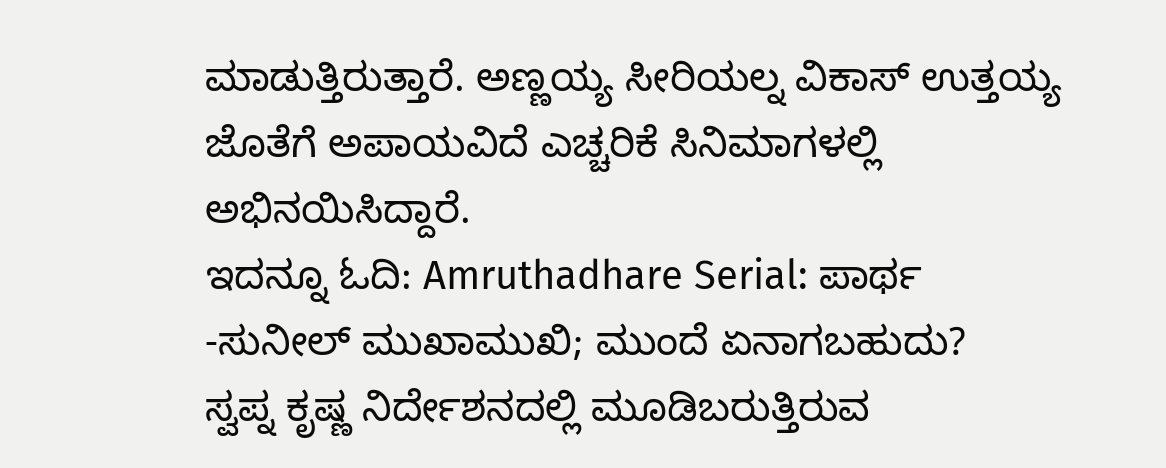ಮಾಡುತ್ತಿರುತ್ತಾರೆ. ಅಣ್ಣಯ್ಯ ಸೀರಿಯಲ್ನ ವಿಕಾಸ್ ಉತ್ತಯ್ಯ ಜೊತೆಗೆ ಅಪಾಯವಿದೆ ಎಚ್ಚರಿಕೆ ಸಿನಿಮಾಗಳಲ್ಲಿ ಅಭಿನಯಿಸಿದ್ದಾರೆ.
ಇದನ್ನೂ ಓದಿ: Amruthadhare Serial: ಪಾರ್ಥ -ಸುನೀಲ್ ಮುಖಾಮುಖಿ; ಮುಂದೆ ಏನಾಗಬಹುದು?
ಸ್ವಪ್ನ ಕೃಷ್ಣ ನಿರ್ದೇಶನದಲ್ಲಿ ಮೂಡಿಬರುತ್ತಿರುವ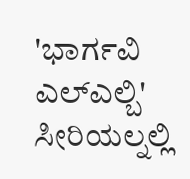'ಭಾರ್ಗವಿ ಎಲ್ಎಲ್ಬಿ' ಸೀರಿಯಲ್ನಲ್ಲಿ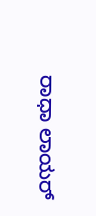ರಾಧಾ ಲಾಯರ್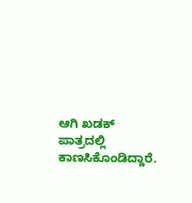ಆಗಿ ಖಡಕ್ ಪಾತ್ರದಲ್ಲಿ ಕಾಣಸಿಕೊಂಡಿದ್ದಾರೆ.